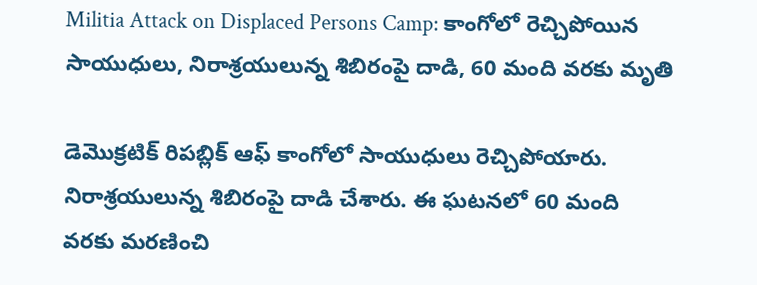Militia Attack on Displaced Persons Camp: కాంగోలో రెచ్చిపోయిన సాయుధులు, నిరాశ్రయులున్న శిబిరంపై దాడి, 60 మంది వరకు మృతి

డెమొక్రటిక్ రిపబ్లిక్ ఆఫ్ కాంగోలో సాయుధులు రెచ్చిపోయారు. నిరాశ్రయులున్న శిబిరంపై దాడి చేశారు. ఈ ఘటనలో 60 మంది వరకు మరణించి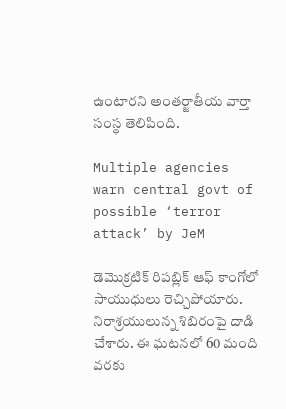ఉంటారని అంతర్జాతీయ వార్తా సంస్థ తెలిపింది.

Multiple agencies warn central govt of possible ‘terror attack’ by JeM

డెమొక్రటిక్ రిపబ్లిక్ ఆఫ్ కాంగోలో సాయుధులు రెచ్చిపోయారు. నిరాశ్రయులున్న శిబిరంపై దాడి చేశారు. ఈ ఘటనలో 60 మంది వరకు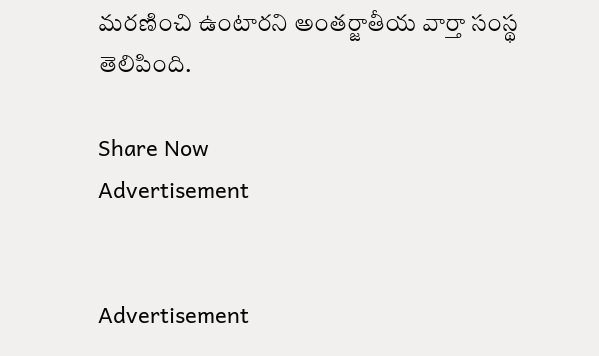మరణించి ఉంటారని అంతర్జాతీయ వార్తా సంస్థ తెలిపింది.

Share Now
Advertisement


Advertisement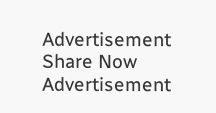Advertisement
Share Now
Advertisement